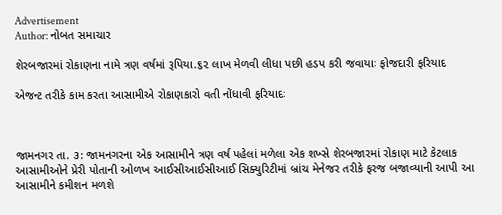Advertisement
Author: નોબત સમાચાર

શેરબજારમાં રોકાણના નામે ત્રણ વર્ષમાં રૂપિયા.૬૨ લાખ મેળવી લીધા પછી હડપ કરી જવાયાઃ ફોજદારી ફરિયાદ

એજન્ટ તરીકે કામ કરતા આસામીએ રોકાણકારો વતી નોંધાવી ફરિયાદઃ



જામનગર તા. ૩: જામનગરના એક આસામીને ત્રણ વર્ષ પહેલાં મળેલા એક શખ્સે શેરબજારમાં રોકાણ માટે કેટલાક આસામીઓને પ્રેરી પોતાની ઓળખ આઈસીઆઈસીઆઈ સિક્યુરિટીમાં બ્રાંચ મેનેજર તરીકે ફરજ બજાવ્યાની આપી આ આસામીને કમીશન મળશે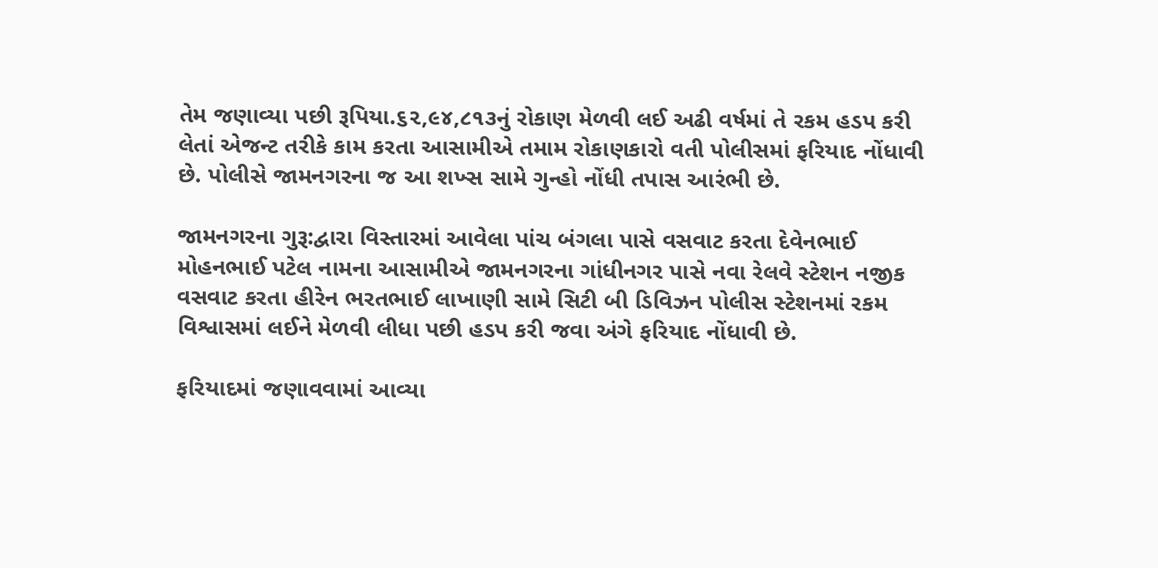તેમ જણાવ્યા પછી રૂપિયા.૬૨,૯૪,૮૧૩નું રોકાણ મેળવી લઈ અઢી વર્ષમાં તે રકમ હડપ કરી લેતાં એજન્ટ તરીકે કામ કરતા આસામીએ તમામ રોકાણકારો વતી પોલીસમાં ફરિયાદ નોંધાવી છે. પોલીસે જામનગરના જ આ શખ્સ સામે ગુન્હો નોંધી તપાસ આરંભી છે.

જામનગરના ગુરૂ:દ્વારા વિસ્તારમાં આવેલા પાંચ બંગલા પાસે વસવાટ કરતા દેવેનભાઈ મોહનભાઈ પટેલ નામના આસામીએ જામનગરના ગાંધીનગર પાસે નવા રેલવે સ્ટેશન નજીક વસવાટ કરતા હીરેન ભરતભાઈ લાખાણી સામે સિટી બી ડિવિઝન પોલીસ સ્ટેશનમાં રકમ વિશ્વાસમાં લઈને મેળવી લીધા પછી હડપ કરી જવા અંગે ફરિયાદ નોંધાવી છે.

ફરિયાદમાં જણાવવામાં આવ્યા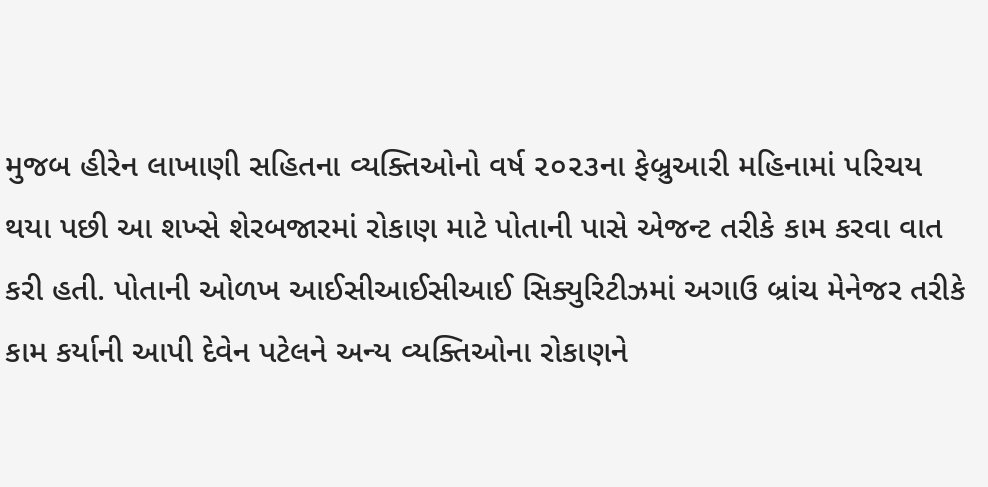મુજબ હીરેન લાખાણી સહિતના વ્યક્તિઓનો વર્ષ ૨૦૨૩ના ફેબ્રુઆરી મહિનામાં પરિચય થયા પછી આ શખ્સે શેરબજારમાં રોકાણ માટે પોતાની પાસે એજન્ટ તરીકે કામ કરવા વાત કરી હતી. પોતાની ઓળખ આઈસીઆઈસીઆઈ સિક્યુરિટીઝમાં અગાઉ બ્રાંચ મેનેજર તરીકે કામ કર્યાની આપી દેવેન પટેલને અન્ય વ્યક્તિઓના રોકાણને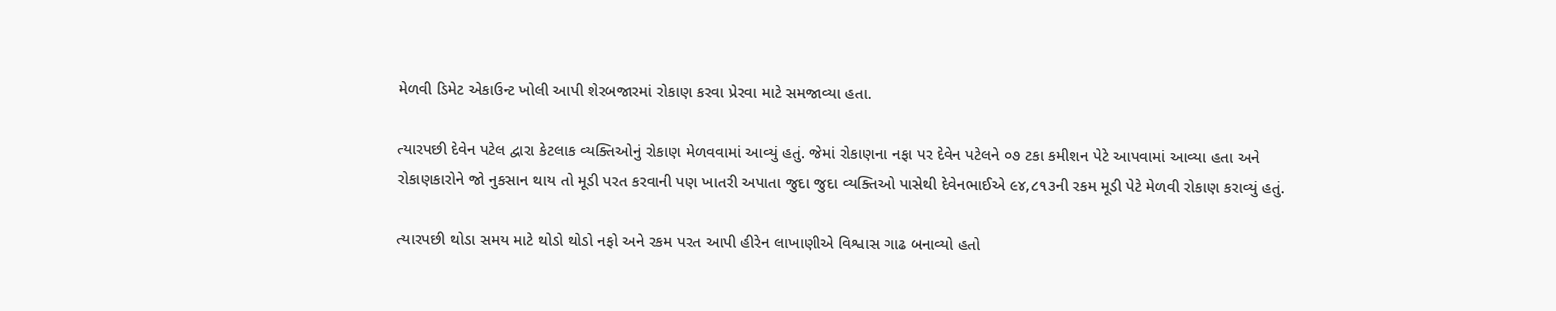મેળવી ડિમેટ એકાઉન્ટ ખોલી આપી શેરબજારમાં રોકાણ કરવા પ્રેરવા માટે સમજાવ્યા હતા.

ત્યારપછી દેવેન પટેલ દ્વારા કેટલાક વ્યક્તિઓનું રોકાણ મેળવવામાં આવ્યું હતું. જેમાં રોકાણના નફા પર દેવેન પટેલને ૦૭ ટકા કમીશન પેટે આપવામાં આવ્યા હતા અને રોકાણકારોને જો નુકસાન થાય તો મૂડી પરત કરવાની પણ ખાતરી અપાતા જુદા જુદા વ્યક્તિઓ પાસેથી દેવેનભાઈએ ૯૪,૮૧૩ની રકમ મૂડી પેટે મેળવી રોકાણ કરાવ્યું હતું.

ત્યારપછી થોડા સમય માટે થોડો થોડો નફો અને રકમ પરત આપી હીરેન લાખાણીએ વિશ્વાસ ગાઢ બનાવ્યો હતો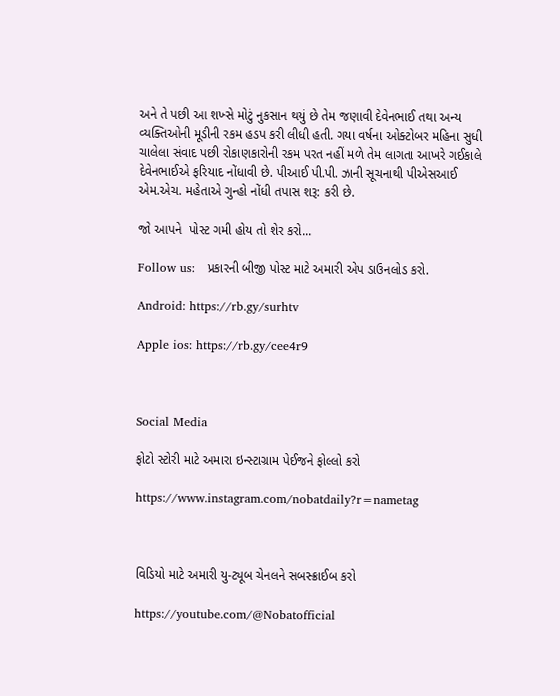અને તે પછી આ શખ્સે મોટું નુકસાન થયું છે તેમ જણાવી દેવેનભાઈ તથા અન્ય વ્યક્તિઓની મૂડીની રકમ હડપ કરી લીધી હતી. ગયા વર્ષના ઓક્ટોબર મહિના સુધી ચાલેલા સંવાદ પછી રોકાણકારોની રકમ પરત નહીં મળે તેમ લાગતા આખરે ગઈકાલે દેવેનભાઈએ ફરિયાદ નોંધાવી છે. પીઆઈ પી.પી. ઝાની સૂચનાથી પીએસઆઈ એમ.એચ. મહેતાએ ગુન્હો નોંધી તપાસ શરૂ: કરી છે.

જો આપને  પોસ્ટ ગમી હોય તો શેર કરો...

Follow us:   પ્રકારની બીજી પોસ્ટ માટે અમારી એપ ડાઉનલોડ કરો.

Android: https://rb.gy/surhtv

Apple ios: https://rb.gy/cee4r9



Social Media

ફોટો સ્ટોરી માટે અમારા ઇન્સ્ટાગ્રામ પેઈજને ફોલ્લો કરો

https://www.instagram.com/nobatdaily?r=nametag



વિડિયો માટે અમારી યુ-ટ્યૂબ ચેનલને સબસ્ક્રાઈબ કરો

https://youtube.com/@Nobatofficial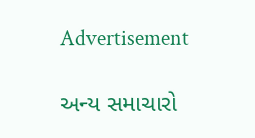Advertisement

અન્ય સમાચારો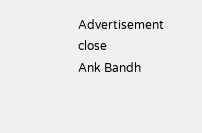Advertisement
close
Ank Bandh